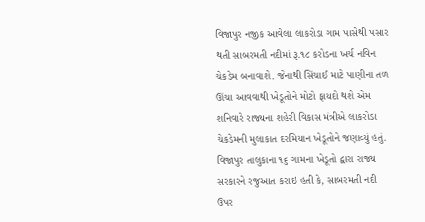વિજાપુર નજીક આવેલા લાકરોડા ગામ પાસેથી પસાર થતી સાબરમતી નદીમાં રૂ.૧૮ કરોડના ખર્ચ નવિન ચેકડેમ બનાવાશે. જેનાથી સિંચાઈ માટે પાણીના તળ ઊંચા આવવાથી ખેડૂતોને મોટો ફાયદો થશે એમ શનિવારે રાજ્યના શહેરી વિકાસ મંત્રીએ લાકરોડા ચેકડેમની મુલાકાત દરમિયાન ખેડૂતોને જણાવ્યું હતું.
વિજાપુર તાલુકાના ૧૬ ગામના ખેડૂતો દ્વારા રાજ્ય સરકારને રજુઆત કરાઇ હતી કે, સાબરમતી નદી ઉપર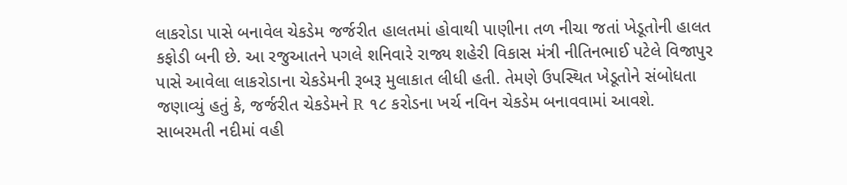લાકરોડા પાસે બનાવેલ ચેકડેમ જર્જરીત હાલતમાં હોવાથી પાણીના તળ નીચા જતાં ખેડૂતોની હાલત કફોડી બની છે. આ રજુઆતને પગલે શનિવારે રાજ્ય શહેરી વિકાસ મંત્રી નીતિનભાઈ પટેલે વિજાપુર પાસે આવેલા લાકરોડાના ચેકડેમની રૂબરૂ મુલાકાત લીધી હતી. તેમણે ઉપસ્થિત ખેડૂતોને સંબોધતા જણાવ્યું હતું કે, જર્જરીત ચેકડેમને R ૧૮ કરોડના ખર્ચ નવિન ચેકડેમ બનાવવામાં આવશે.
સાબરમતી નદીમાં વહી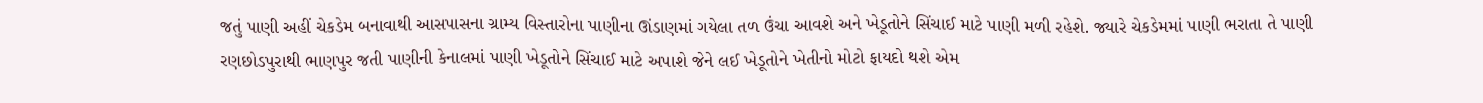જતું પાણી અહીં ચેકડેમ બનાવાથી આસપાસના ગ્રામ્ય વિસ્તારોના પાણીના ઊંડાણમાં ગયેલા તળ ઉંચા આવશે અને ખેડૂતોને સિંચાઈ માટે પાણી મળી રહેશે. જ્યારે ચેકડેમમાં પાણી ભરાતા તે પાણી રણછોડપુરાથી ભાણપુર જતી પાણીની કેનાલમાં પાણી ખેડૂતોને સિંચાઈ માટે અપાશે જેને લઈ ખેડૂતોને ખેતીનો મોટો ફાયદો થશે એમ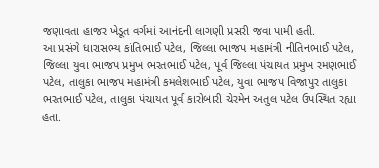જણાવતા હાજર ખેડૂત વર્ગમાં આનંદની લાગણી પ્રસરી જવા પામી હતી.
આ પ્રસંગે ધારાસભ્ય કાંતિભાઈ પટેલ, જિલ્લા ભાજપ મહામંત્રી નીતિનભાઈ પટેલ, જિલ્લા યુવા ભાજપ પ્રમુખ ભરતભાઈ પટેલ, પૂર્વ જિલ્લા પંચાયત પ્રમુખ રમણભાઈ પટેલ, તાલુકા ભાજપ મહામંત્રી કમલેશભાઈ પટેલ, યુવા ભાજપ વિજાપુર તાલુકા ભરતભાઈ પટેલ, તાલુકા પંચાયત પૂર્વ કારોબારી ચેરમેન અતુલ પટેલ ઉપસ્થિત રહ્યા હતા.